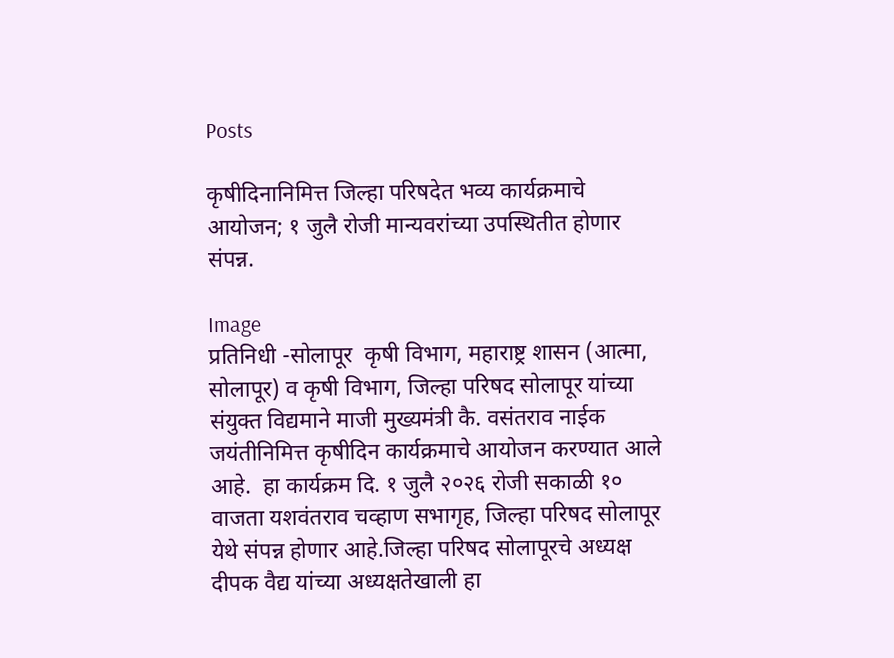Posts

कृषीदिनानिमित्त जिल्हा परिषदेत भव्य कार्यक्रमाचे आयोजन; १ जुलै रोजी मान्यवरांच्या उपस्थितीत होणार संपन्न.

Image
प्रतिनिधी -सोलापूर  कृषी विभाग, महाराष्ट्र शासन (आत्मा, सोलापूर) व कृषी विभाग, जिल्हा परिषद सोलापूर यांच्या संयुक्त विद्यमाने माजी मुख्यमंत्री कै. वसंतराव नाईक जयंतीनिमित्त कृषीदिन कार्यक्रमाचे आयोजन करण्यात आले आहे.  हा कार्यक्रम दि. १ जुलै २०२६ रोजी सकाळी १० वाजता यशवंतराव चव्हाण सभागृह, जिल्हा परिषद सोलापूर येथे संपन्न होणार आहे.जिल्हा परिषद सोलापूरचे अध्यक्ष दीपक वैद्य यांच्या अध्यक्षतेखाली हा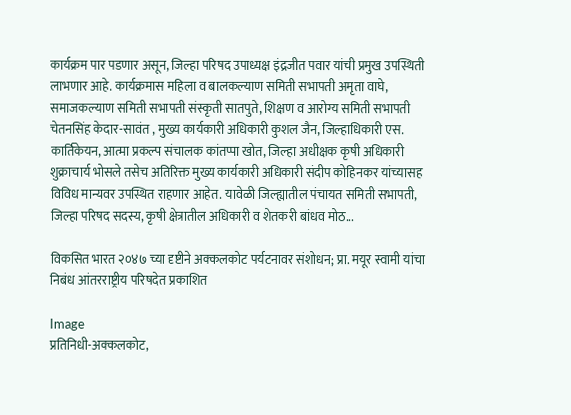कार्यक्रम पार पडणार असून, जिल्हा परिषद उपाध्यक्ष इंद्रजीत पवार यांची प्रमुख उपस्थिती लाभणार आहे. कार्यक्रमास महिला व बालकल्याण समिती सभापती अमृता वाघे, समाजकल्याण समिती सभापती संस्कृती सातपुते, शिक्षण व आरोग्य समिती सभापती चेतनसिंह केदार-सावंत , मुख्य कार्यकारी अधिकारी कुशल जैन, जिल्हाधिकारी एस. कार्तिकेयन, आत्मा प्रकल्प संचालक कांतप्पा खोत, जिल्हा अधीक्षक कृषी अधिकारी शुक्राचार्य भोसले तसेच अतिरिक्त मुख्य कार्यकारी अधिकारी संदीप कोहिनकर यांच्यासह विविध मान्यवर उपस्थित राहणार आहेत. यावेळी जिल्ह्यातील पंचायत समिती सभापती, जिल्हा परिषद सदस्य, कृषी क्षेत्रातील अधिकारी व शेतकरी बांधव मोठ...

विकसित भारत २०४७ च्या दृष्टीने अक्कलकोट पर्यटनावर संशोधन; प्रा. मयूर स्वामी यांचा निबंध आंतरराष्ट्रीय परिषदेत प्रकाशित

Image
प्रतिनिधी-अक्कलकोट,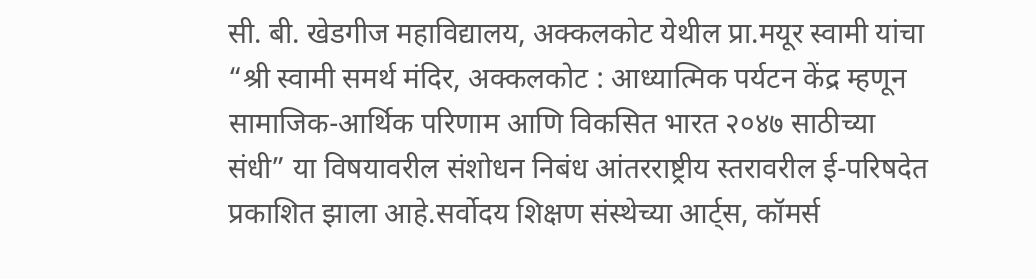सी. बी. खेडगीज महाविद्यालय, अक्कलकोट येथील प्रा.मयूर स्वामी यांचा “श्री स्वामी समर्थ मंदिर, अक्कलकोट : आध्यात्मिक पर्यटन केंद्र म्हणून सामाजिक-आर्थिक परिणाम आणि विकसित भारत २०४७ साठीच्या संधी” या विषयावरील संशोधन निबंध आंतरराष्ट्रीय स्तरावरील ई-परिषदेत प्रकाशित झाला आहे.सर्वोदय शिक्षण संस्थेच्या आर्ट्स, कॉमर्स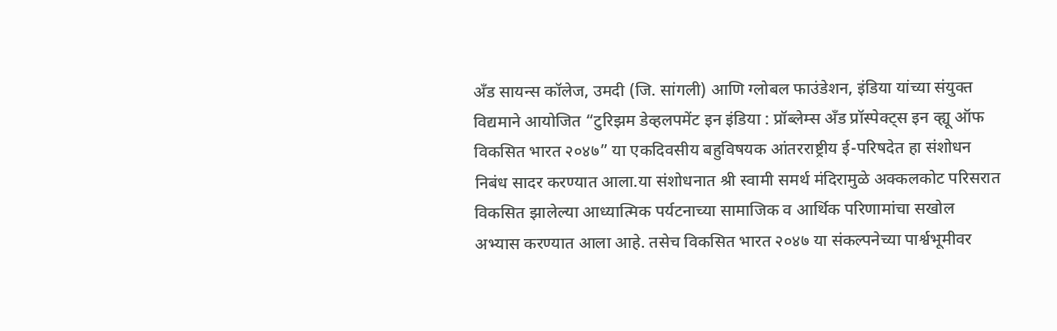अँड सायन्स कॉलेज, उमदी (जि. सांगली) आणि ग्लोबल फाउंडेशन, इंडिया यांच्या संयुक्त विद्यमाने आयोजित “टुरिझम डेव्हलपमेंट इन इंडिया : प्रॉब्लेम्स अँड प्रॉस्पेक्ट्स इन व्ह्यू ऑफ विकसित भारत २०४७” या एकदिवसीय बहुविषयक आंतरराष्ट्रीय ई-परिषदेत हा संशोधन निबंध सादर करण्यात आला.या संशोधनात श्री स्वामी समर्थ मंदिरामुळे अक्कलकोट परिसरात विकसित झालेल्या आध्यात्मिक पर्यटनाच्या सामाजिक व आर्थिक परिणामांचा सखोल अभ्यास करण्यात आला आहे. तसेच विकसित भारत २०४७ या संकल्पनेच्या पार्श्वभूमीवर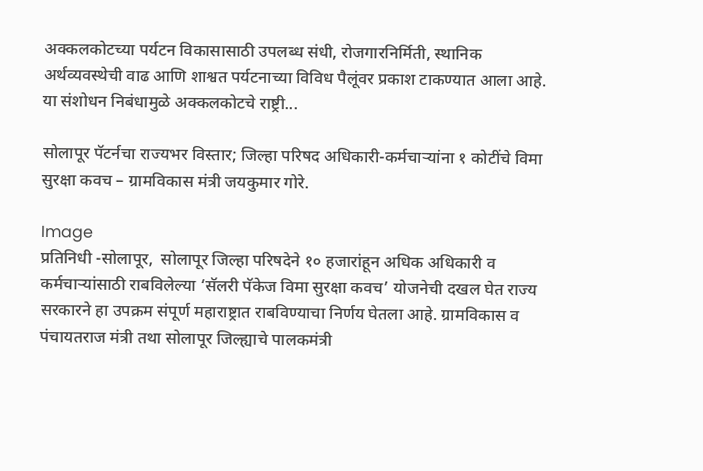अक्कलकोटच्या पर्यटन विकासासाठी उपलब्ध संधी, रोजगारनिर्मिती, स्थानिक अर्थव्यवस्थेची वाढ आणि शाश्वत पर्यटनाच्या विविध पैलूंवर प्रकाश टाकण्यात आला आहे. या संशोधन निबंधामुळे अक्कलकोटचे राष्ट्री...

सोलापूर पॅटर्नचा राज्यभर विस्तार; जिल्हा परिषद अधिकारी-कर्मचाऱ्यांना १ कोटींचे विमा सुरक्षा कवच – ग्रामविकास मंत्री जयकुमार गोरे.

Image
प्रतिनिधी -सोलापूर,  सोलापूर जिल्हा परिषदेने १० हजारांहून अधिक अधिकारी व कर्मचाऱ्यांसाठी राबविलेल्या ‘सॅलरी पॅकेज विमा सुरक्षा कवच’ योजनेची दखल घेत राज्य सरकारने हा उपक्रम संपूर्ण महाराष्ट्रात राबविण्याचा निर्णय घेतला आहे. ग्रामविकास व पंचायतराज मंत्री तथा सोलापूर जिल्ह्याचे पालकमंत्री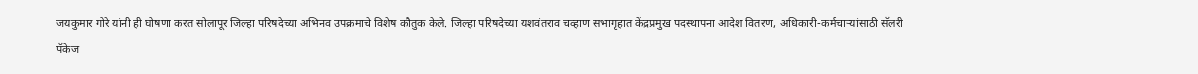जयकुमार गोरे यांनी ही घोषणा करत सोलापूर जिल्हा परिषदेच्या अभिनव उपक्रमाचे विशेष कौतुक केले. जिल्हा परिषदेच्या यशवंतराव चव्हाण सभागृहात केंद्रप्रमुख पदस्थापना आदेश वितरण, अधिकारी-कर्मचाऱ्यांसाठी सॅलरी पॅकेज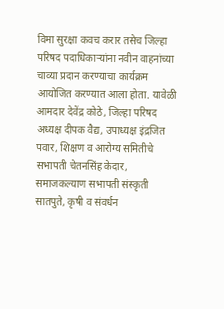विमा सुरक्षा कवच करार तसेच जिल्हा परिषद पदाधिकाऱ्यांना नवीन वाहनांच्या चाव्या प्रदान करण्याचा कार्यक्रम आयोजित करण्यात आला होता. यावेळी आमदार देवेंद्र कोठे, जिल्हा परिषद अध्यक्ष दीपक वैद्य, उपाध्यक्ष इंद्रजित पवार, शिक्षण व आरोग्य समितीचे सभापती चेतनसिंह केदार, समाजकल्याण सभापती संस्कृती सातपुते, कृषी व संवर्धन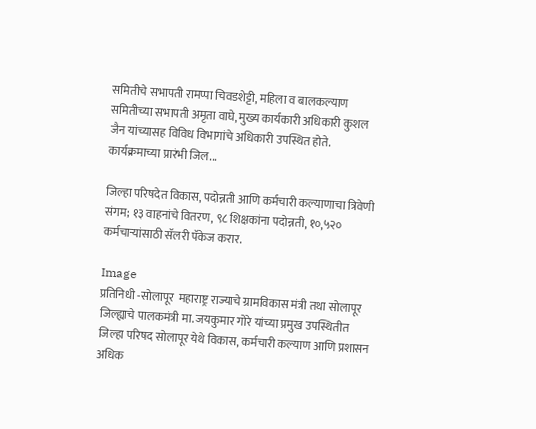समितीचे सभापती रामप्पा चिवडशेट्टी, महिला व बालकल्याण समितीच्या सभापती अमृता वाघे, मुख्य कार्यकारी अधिकारी कुशल जैन यांच्यासह विविध विभागांचे अधिकारी उपस्थित होते. कार्यक्रमाच्या प्रारंभी जिल...

जिल्हा परिषदेत विकास, पदोन्नती आणि कर्मचारी कल्याणाचा त्रिवेणी संगम; १३ वाहनांचे वितरण, ९८ शिक्षकांना पदोन्नती, १०,५२० कर्मचाऱ्यांसाठी सॅलरी पॅकेज करार.

Image
प्रतिनिधी -सोलापूर  महाराष्ट्र राज्याचे ग्रामविकास मंत्री तथा सोलापूर जिल्ह्याचे पालकमंत्री मा. जयकुमार गोरे यांच्या प्रमुख उपस्थितीत जिल्हा परिषद सोलापूर येथे विकास, कर्मचारी कल्याण आणि प्रशासन अधिक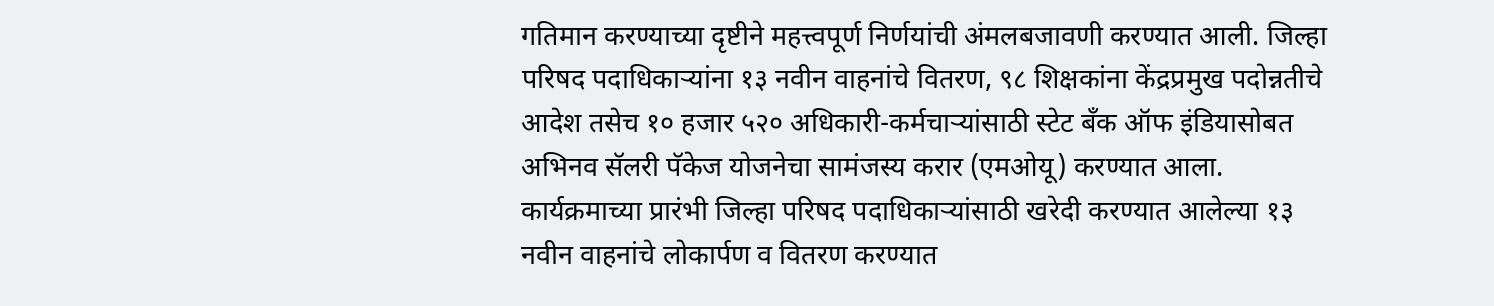गतिमान करण्याच्या दृष्टीने महत्त्वपूर्ण निर्णयांची अंमलबजावणी करण्यात आली. जिल्हा परिषद पदाधिकाऱ्यांना १३ नवीन वाहनांचे वितरण, ९८ शिक्षकांना केंद्रप्रमुख पदोन्नतीचे आदेश तसेच १० हजार ५२० अधिकारी-कर्मचाऱ्यांसाठी स्टेट बँक ऑफ इंडियासोबत अभिनव सॅलरी पॅकेज योजनेचा सामंजस्य करार (एमओयू) करण्यात आला. कार्यक्रमाच्या प्रारंभी जिल्हा परिषद पदाधिकाऱ्यांसाठी खरेदी करण्यात आलेल्या १३ नवीन वाहनांचे लोकार्पण व वितरण करण्यात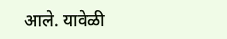आले. यावेळी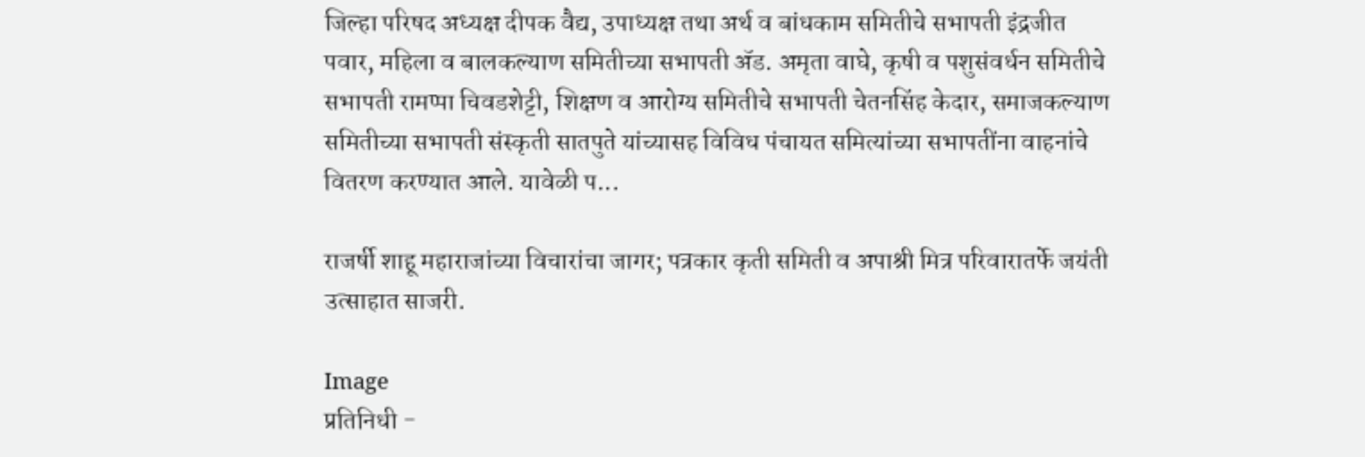जिल्हा परिषद अध्यक्ष दीपक वैद्य, उपाध्यक्ष तथा अर्थ व बांधकाम समितीचे सभापती इंद्रजीत पवार, महिला व बालकल्याण समितीच्या सभापती ॲड. अमृता वाघे, कृषी व पशुसंवर्धन समितीचे सभापती रामप्पा चिवडशेट्टी, शिक्षण व आरोग्य समितीचे सभापती चेतनसिंह केदार, समाजकल्याण समितीच्या सभापती संस्कृती सातपुते यांच्यासह विविध पंचायत समित्यांच्या सभापतींना वाहनांचे वितरण करण्यात आले. यावेळी प...

राजर्षी शाहू महाराजांच्या विचारांचा जागर; पत्रकार कृती समिती व अपाश्री मित्र परिवारातर्फे जयंती उत्साहात साजरी.

Image
प्रतिनिधी -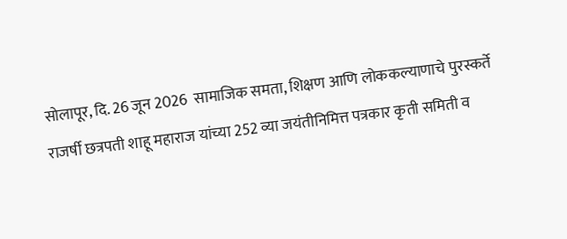सोलापूर, दि. 26 जून 2026  सामाजिक समता, शिक्षण आणि लोककल्याणाचे पुरस्कर्ते राजर्षी छत्रपती शाहू महाराज यांच्या 252 व्या जयंतीनिमित्त पत्रकार कृती समिती व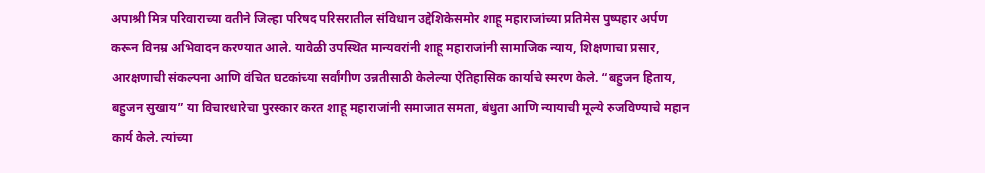अपाश्री मित्र परिवाराच्या वतीने जिल्हा परिषद परिसरातील संविधान उद्देशिकेसमोर शाहू महाराजांच्या प्रतिमेस पुष्पहार अर्पण करून विनम्र अभिवादन करण्यात आले. यावेळी उपस्थित मान्यवरांनी शाहू महाराजांनी सामाजिक न्याय, शिक्षणाचा प्रसार, आरक्षणाची संकल्पना आणि वंचित घटकांच्या सर्वांगीण उन्नतीसाठी केलेल्या ऐतिहासिक कार्याचे स्मरण केले. “बहुजन हिताय, बहुजन सुखाय” या विचारधारेचा पुरस्कार करत शाहू महाराजांनी समाजात समता, बंधुता आणि न्यायाची मूल्ये रुजविण्याचे महान कार्य केले. त्यांच्या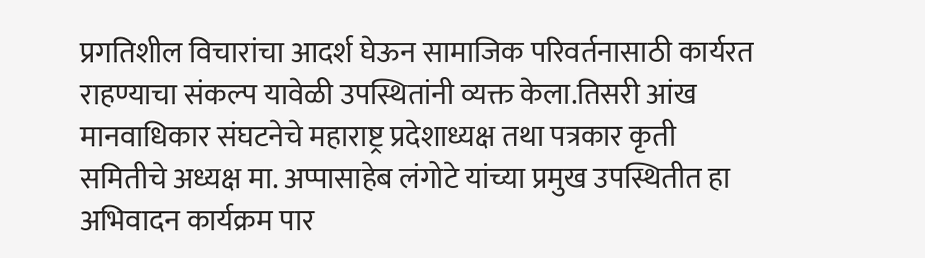प्रगतिशील विचारांचा आदर्श घेऊन सामाजिक परिवर्तनासाठी कार्यरत राहण्याचा संकल्प यावेळी उपस्थितांनी व्यक्त केला.तिसरी आंख मानवाधिकार संघटनेचे महाराष्ट्र प्रदेशाध्यक्ष तथा पत्रकार कृती समितीचे अध्यक्ष मा. अप्पासाहेब लंगोटे यांच्या प्रमुख उपस्थितीत हा अभिवादन कार्यक्रम पार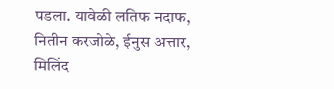पडला. यावेळी लतिफ नदाफ, नितीन करजोळे, ईनुस अत्तार, मिलिंद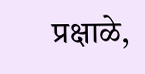प्रक्षाळे,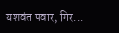यशवंत पवार, गिर...